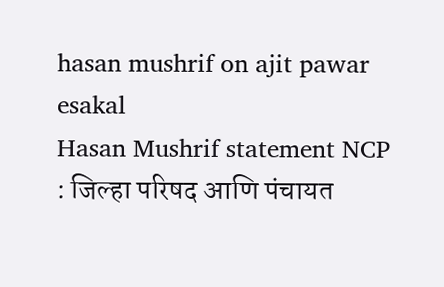hasan mushrif on ajit pawar
esakal
Hasan Mushrif statement NCP : जिल्हा परिषद आणि पंचायत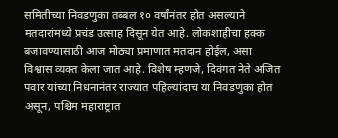समितीच्या निवडणुका तब्बल १० वर्षांनंतर होत असल्याने मतदारांमध्ये प्रचंड उत्साह दिसून येत आहे. लोकशाहीचा हक्क बजावण्यासाठी आज मोठ्या प्रमाणात मतदान होईल, असा विश्वास व्यक्त केला जात आहे. विशेष म्हणजे, दिवंगत नेते अजित पवार यांच्या निधनानंतर राज्यात पहिल्यांदाच या निवडणुका होत असून, पश्चिम महाराष्ट्रात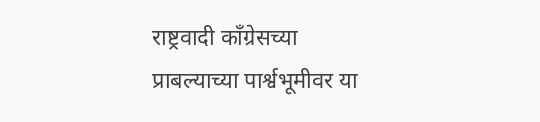राष्ट्रवादी काँग्रेसच्या प्राबल्याच्या पार्श्वभूमीवर या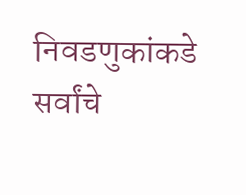निवडणुकांकडे सर्वांचे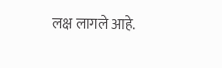लक्ष लागले आहे.